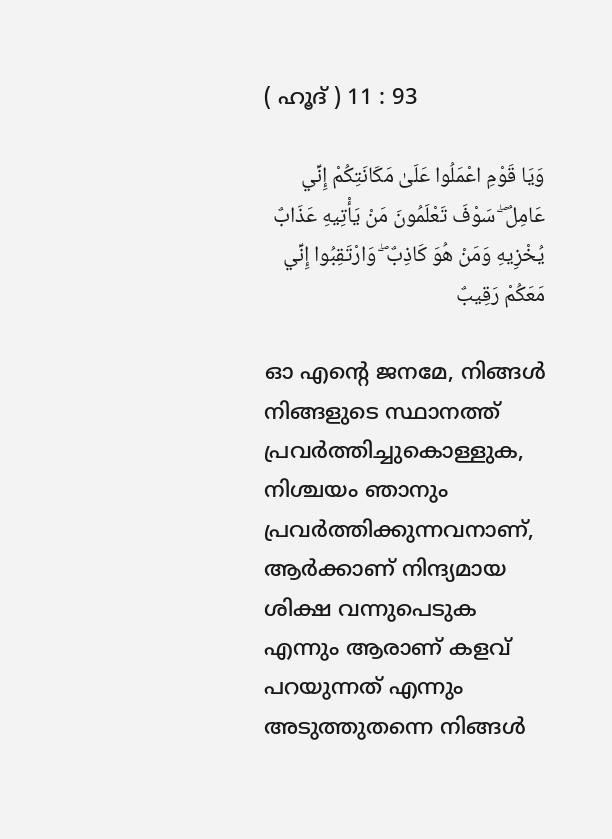( ഹൂദ് ) 11 : 93

وَيَا قَوْمِ اعْمَلُوا عَلَىٰ مَكَانَتِكُمْ إِنِّي عَامِلٌ ۖ سَوْفَ تَعْلَمُونَ مَنْ يَأْتِيهِ عَذَابٌ يُخْزِيهِ وَمَنْ هُوَ كَاذِبٌ ۖ وَارْتَقِبُوا إِنِّي مَعَكُمْ رَقِيبٌ

ഓ എന്‍റെ ജനമേ, നിങ്ങള്‍ നിങ്ങളുടെ സ്ഥാനത്ത് പ്രവര്‍ത്തിച്ചുകൊള്ളുക, നിശ്ചയം ഞാനും പ്രവര്‍ത്തിക്കുന്നവനാണ്, ആര്‍ക്കാണ് നിന്ദ്യമായ ശിക്ഷ വന്നുപെടുക എന്നും ആരാണ് കളവ് പറയുന്നത് എന്നും അടുത്തുതന്നെ നിങ്ങള്‍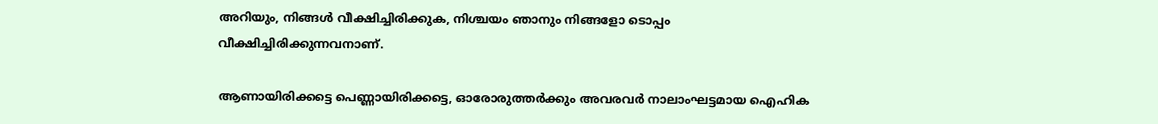അറിയും, നിങ്ങള്‍ വീക്ഷിച്ചിരിക്കുക, നിശ്ചയം ഞാനും നിങ്ങളോ ടൊപ്പം വീക്ഷിച്ചിരിക്കുന്നവനാണ്.

ആണായിരിക്കട്ടെ പെണ്ണായിരിക്കട്ടെ, ഓരോരുത്തര്‍ക്കും അവരവര്‍ നാലാംഘട്ടമായ ഐഹിക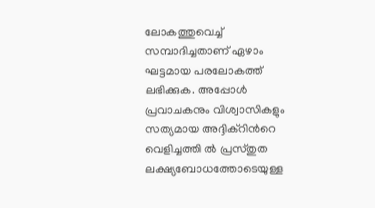ലോകത്തുവെച്ച് സമ്പാദിച്ചതാണ് ഏഴാം ഘട്ടമായ പരലോകത്ത് ലഭിക്കുക. അപ്പോള്‍ പ്രവാചകനും വിശ്വാസികളും സത്യമായ അദ്ദിക്റിന്‍റെ വെളിച്ചത്തി ല്‍ പ്രസ്തുത ലക്ഷ്യബോധത്തോടെയുള്ള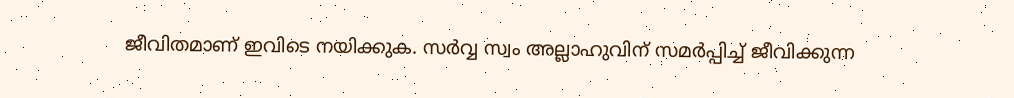ജീവിതമാണ് ഇവിടെ നയിക്കുക. സര്‍വ്വ സ്വം അല്ലാഹുവിന് സമര്‍പ്പിച്ച് ജീവിക്കുന്ന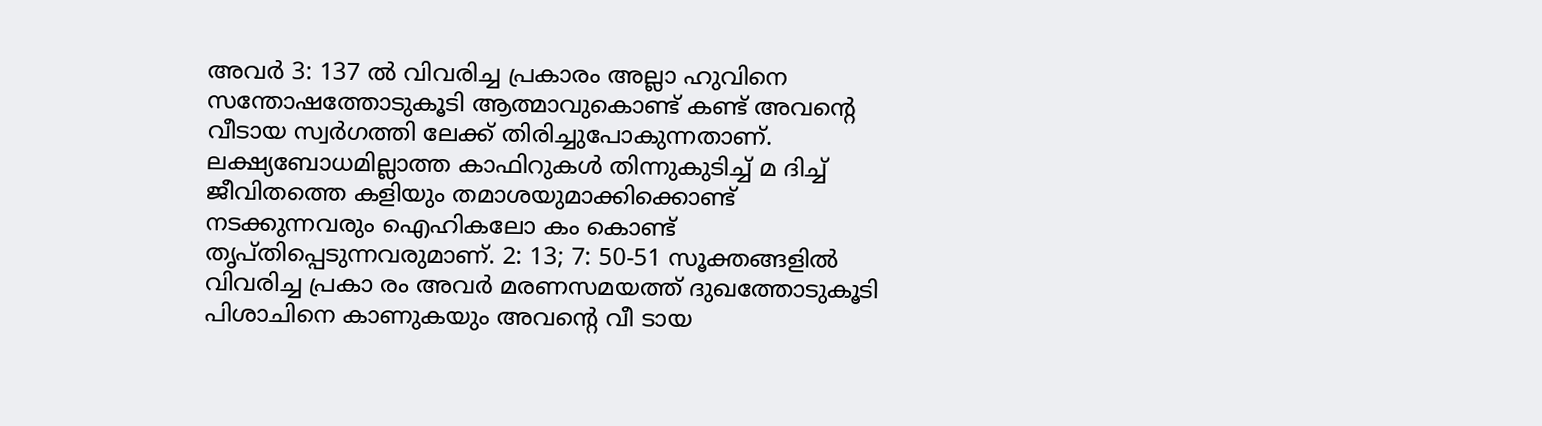അവര്‍ 3: 137 ല്‍ വിവരിച്ച പ്രകാരം അല്ലാ ഹുവിനെ സന്തോഷത്തോടുകൂടി ആത്മാവുകൊണ്ട് കണ്ട് അവന്‍റെ വീടായ സ്വര്‍ഗത്തി ലേക്ക് തിരിച്ചുപോകുന്നതാണ്. ലക്ഷ്യബോധമില്ലാത്ത കാഫിറുകള്‍ തിന്നുകുടിച്ച് മ ദിച്ച് ജീവിതത്തെ കളിയും തമാശയുമാക്കിക്കൊണ്ട് നടക്കുന്നവരും ഐഹികലോ കം കൊണ്ട് തൃപ്തിപ്പെടുന്നവരുമാണ്. 2: 13; 7: 50-51 സൂക്തങ്ങളില്‍ വിവരിച്ച പ്രകാ രം അവര്‍ മരണസമയത്ത് ദുഖത്തോടുകൂടി പിശാചിനെ കാണുകയും അവന്‍റെ വീ ടായ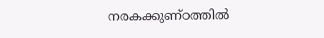നരകക്കുണ്ഠത്തില്‍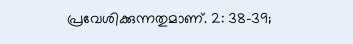പ്രവേശിക്കുന്നതുമാണ്. 2: 38-39;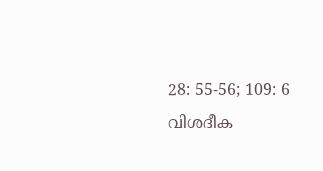28: 55-56; 109: 6 വിശദീക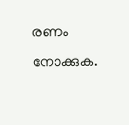രണം നോക്കുക.